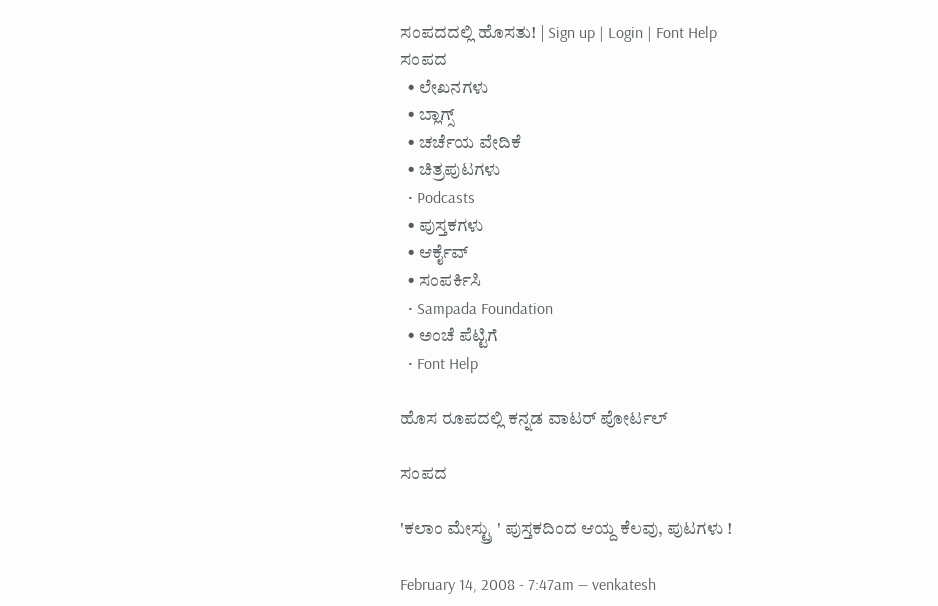ಸಂಪದದಲ್ಲಿ ಹೊಸತು! | Sign up | Login | Font Help
ಸಂಪದ
  • ಲೇಖನಗಳು
  • ಬ್ಲಾಗ್ಸ್
  • ಚರ್ಚೆಯ ವೇದಿಕೆ
  • ಚಿತ್ರಪುಟಗಳು
  • Podcasts
  • ಪುಸ್ತಕಗಳು
  • ಆರ್ಕೈವ್
  • ಸಂಪರ್ಕಿಸಿ
  • Sampada Foundation
  • ಅಂಚೆ ಪೆಟ್ಟಿಗೆ
  • Font Help

ಹೊಸ ರೂಪದಲ್ಲಿ ಕನ್ನಡ ವಾಟರ್ ಪೋರ್ಟಲ್

ಸಂಪದ

'ಕಲಾಂ ಮೇಸ್ಟ್ರು ' ಪುಸ್ತಕದಿಂದ ಆಯ್ದ ಕೆಲವು, ಪುಟಗಳು !

February 14, 2008 - 7:47am — venkatesh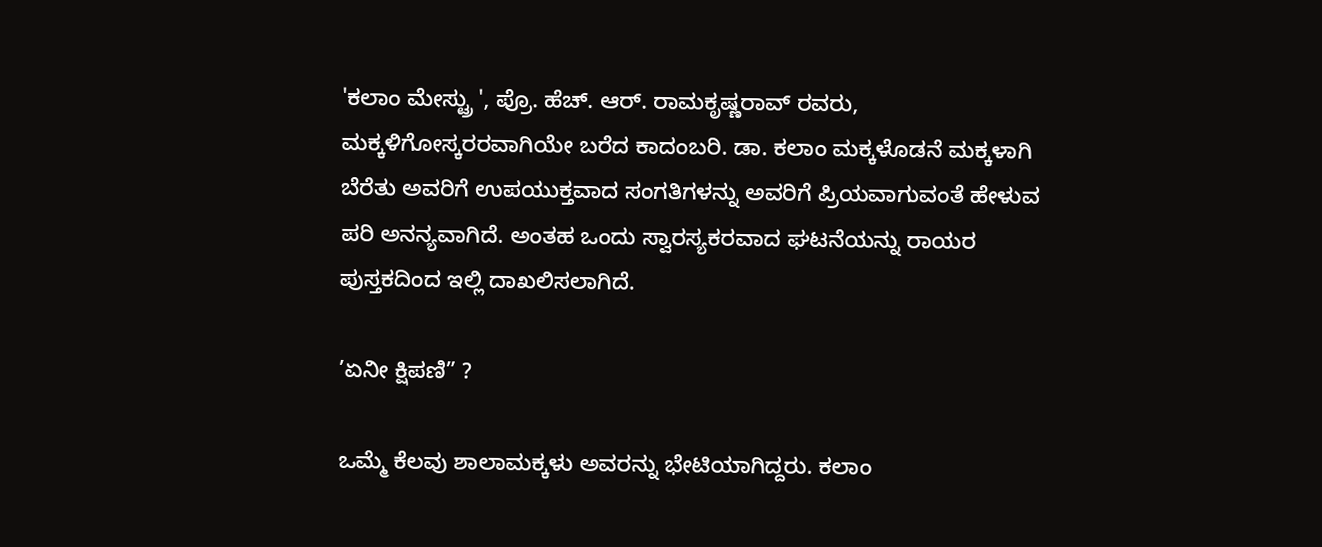'ಕಲಾಂ ಮೇಸ್ಟ್ರು ', ಪ್ರೊ. ಹೆಚ್. ಆರ್. ರಾಮಕೃಷ್ಣರಾವ್ ರವರು, ಮಕ್ಕಳಿಗೋಸ್ಕರರವಾಗಿಯೇ ಬರೆದ ಕಾದಂಬರಿ. ಡಾ. ಕಲಾಂ ಮಕ್ಕಳೊಡನೆ ಮಕ್ಕಳಾಗಿ ಬೆರೆತು ಅವರಿಗೆ ಉಪಯುಕ್ತವಾದ ಸಂಗತಿಗಳನ್ನು ಅವರಿಗೆ ಪ್ರಿಯವಾಗುವಂತೆ ಹೇಳುವ ಪರಿ ಅನನ್ಯವಾಗಿದೆ. ಅಂತಹ ಒಂದು ಸ್ವಾರಸ್ಯಕರವಾದ ಘಟನೆಯನ್ನು ರಾಯರ ಪುಸ್ತಕದಿಂದ ಇಲ್ಲಿ ದಾಖಲಿಸಲಾಗಿದೆ.

’ಏನೀ ಕ್ಷಿಪಣಿ” ?

ಒಮ್ಮೆ ಕೆಲವು ಶಾಲಾಮಕ್ಕಳು ಅವರನ್ನು ಭೇಟಿಯಾಗಿದ್ದರು. ಕಲಾಂ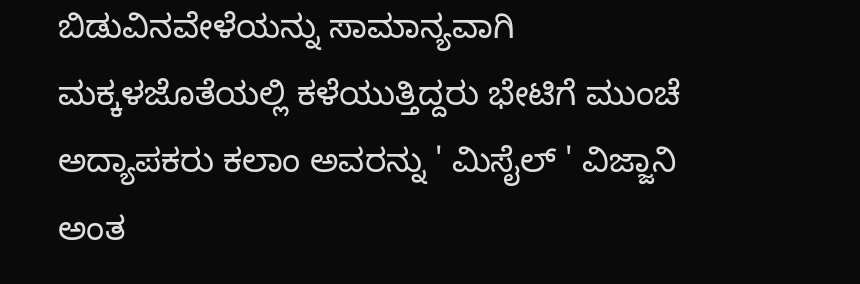ಬಿಡುವಿನವೇಳೆಯನ್ನು ಸಾಮಾನ್ಯವಾಗಿ ಮಕ್ಕಳಜೊತೆಯಲ್ಲಿ ಕಳೆಯುತ್ತಿದ್ದರು ಭೇಟಿಗೆ ಮುಂಚೆ ಅದ್ಯಾಪಕರು ಕಲಾಂ ಅವರನ್ನು ' ಮಿಸೈಲ್ ' ವಿಜ್ಜಾನಿ ಅಂತ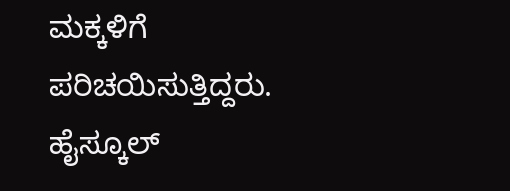ಮಕ್ಕಳಿಗೆ ಪರಿಚಯಿಸುತ್ತಿದ್ದರು. ಹೈಸ್ಕೂಲ್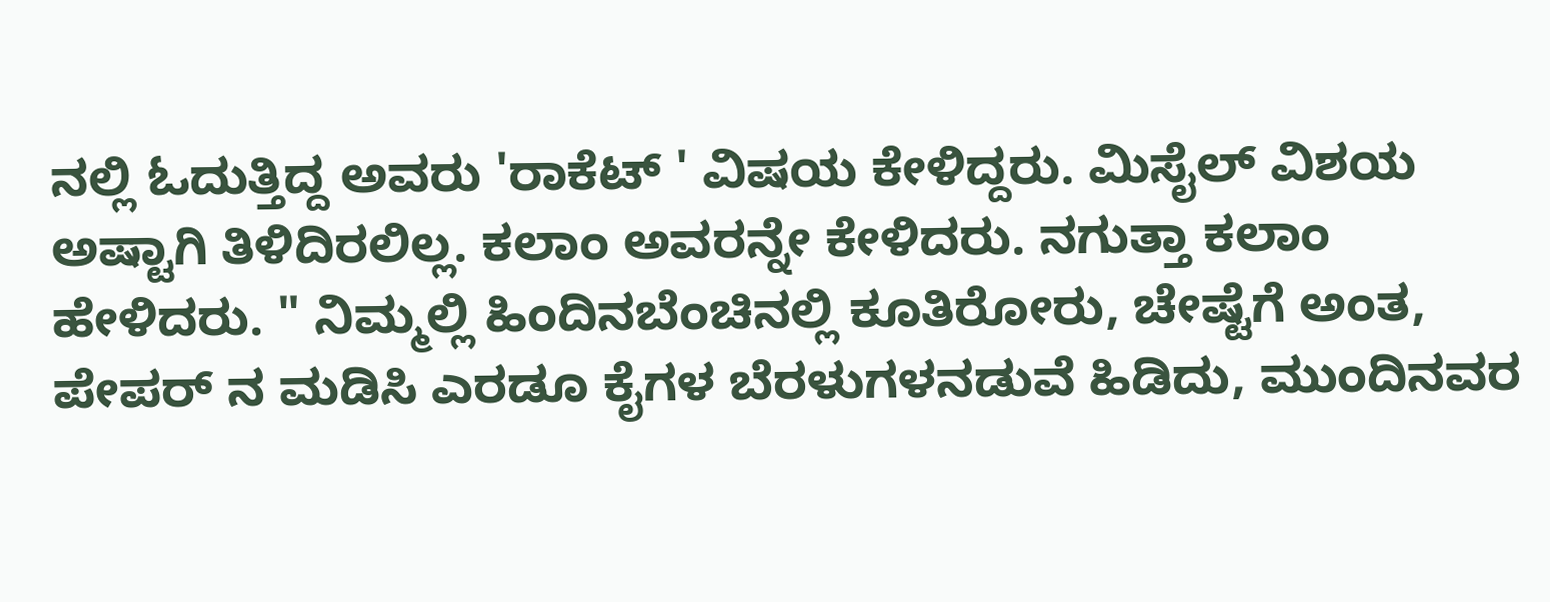ನಲ್ಲಿ ಓದುತ್ತಿದ್ದ ಅವರು 'ರಾಕೆಟ್ ' ವಿಷಯ ಕೇಳಿದ್ದರು. ಮಿಸೈಲ್ ವಿಶಯ ಅಷ್ಟಾಗಿ ತಿಳಿದಿರಲಿಲ್ಲ. ಕಲಾಂ ಅವರನ್ನೇ ಕೇಳಿದರು. ನಗುತ್ತಾ ಕಲಾಂ ಹೇಳಿದರು. " ನಿಮ್ಮಲ್ಲಿ ಹಿಂದಿನಬೆಂಚಿನಲ್ಲಿ ಕೂತಿರೋರು, ಚೇಷ್ಟೆಗೆ ಅಂತ, ಪೇಪರ್ ನ ಮಡಿಸಿ ಎರಡೂ ಕೈಗಳ ಬೆರಳುಗಳನಡುವೆ ಹಿಡಿದು, ಮುಂದಿನವರ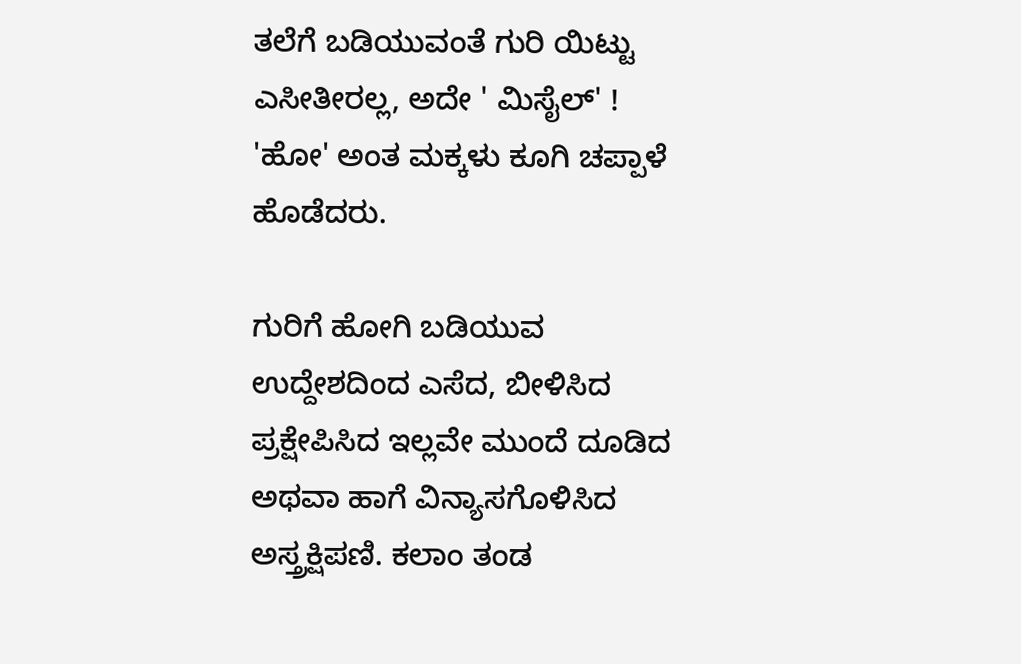ತಲೆಗೆ ಬಡಿಯುವಂತೆ ಗುರಿ ಯಿಟ್ಟು ಎಸೀತೀರಲ್ಲ, ಅದೇ ' ಮಿಸೈಲ್' ! 'ಹೋ' ಅಂತ ಮಕ್ಕಳು ಕೂಗಿ ಚಪ್ಪಾಳೆ ಹೊಡೆದರು.

ಗುರಿಗೆ ಹೋಗಿ ಬಡಿಯುವ ಉದ್ದೇಶದಿಂದ ಎಸೆದ, ಬೀಳಿಸಿದ ಪ್ರಕ್ಷೇಪಿಸಿದ ಇಲ್ಲವೇ ಮುಂದೆ ದೂಡಿದ ಅಥವಾ ಹಾಗೆ ವಿನ್ಯಾಸಗೊಳಿಸಿದ ಅಸ್ತ್ರಕ್ಷಿಪಣಿ. ಕಲಾಂ ತಂಡ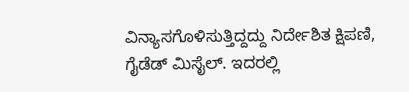ವಿನ್ಯಾಸಗೊಳಿಸುತ್ತಿದ್ದದ್ದು ನಿರ್ದೇಶಿತ ಕ್ಷಿಪಣಿ, ಗೈಡೆಡ್ ಮಿಸೈಲ್. ಇದರಲ್ಲಿ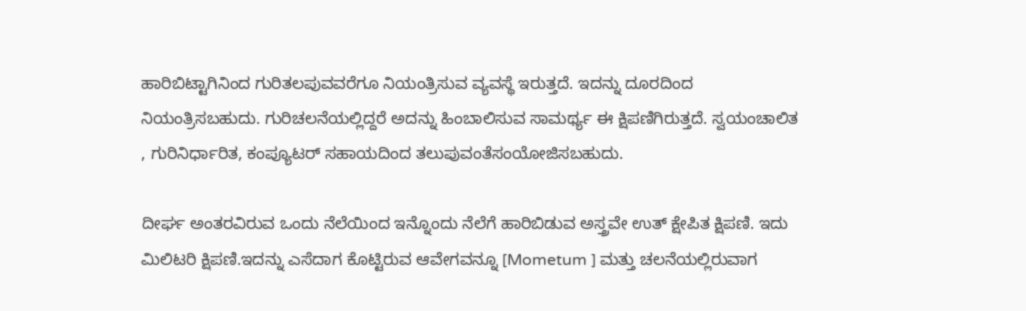ಹಾರಿಬಿಟ್ಟಾಗಿನಿಂದ ಗುರಿತಲಪುವವರೆಗೂ ನಿಯಂತ್ರಿಸುವ ವ್ಯವಸ್ಥೆ ಇರುತ್ತದೆ. ಇದನ್ನು ದೂರದಿಂದ ನಿಯಂತ್ರಿಸಬಹುದು. ಗುರಿಚಲನೆಯಲ್ಲಿದ್ದರೆ ಅದನ್ನು ಹಿಂಬಾಲಿಸುವ ಸಾಮರ್ಥ್ಯ ಈ ಕ್ಷಿಪಣಿಗಿರುತ್ತದೆ. ಸ್ವಯಂಚಾಲಿತ , ಗುರಿನಿರ್ಧಾರಿತ, ಕಂಪ್ಯೂಟರ್ ಸಹಾಯದಿಂದ ತಲುಪುವಂತೆಸಂಯೋಜಿಸಬಹುದು.

ದೀರ್ಘ ಅಂತರವಿರುವ ಒಂದು ನೆಲೆಯಿಂದ ಇನ್ನೊಂದು ನೆಲೆಗೆ ಹಾರಿಬಿಡುವ ಅಸ್ತ್ರವೇ ಉತ್ ಕ್ಷೇಪಿತ ಕ್ಷಿಪಣಿ. ಇದು ಮಿಲಿಟರಿ ಕ್ಷಿಪಣಿ.ಇದನ್ನು ಎಸೆದಾಗ ಕೊಟ್ಟಿರುವ ಆವೇಗವನ್ನೂ [Mometum ] ಮತ್ತು ಚಲನೆಯಲ್ಲಿರುವಾಗ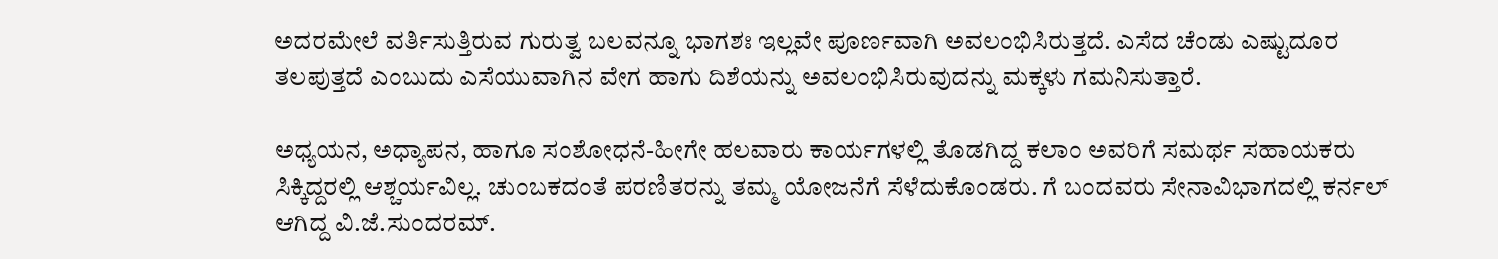ಅದರಮೇಲೆ ವರ್ತಿಸುತ್ತಿರುವ ಗುರುತ್ವ ಬಲವನ್ನೂ ಭಾಗಶಃ ಇಲ್ಲವೇ ಪೂರ್ಣವಾಗಿ ಅವಲಂಭಿಸಿರುತ್ತದೆ. ಎಸೆದ ಚೆಂಡು ಎಷ್ಟುದೂರ ತಲಪುತ್ತದೆ ಎಂಬುದು ಎಸೆಯುವಾಗಿನ ವೇಗ ಹಾಗು ದಿಶೆಯನ್ನು ಅವಲಂಭಿಸಿರುವುದನ್ನು ಮಕ್ಕಳು ಗಮನಿಸುತ್ತಾರೆ.

ಅಧ್ಯಯನ, ಅಧ್ಯಾಪನ, ಹಾಗೂ ಸಂಶೋಧನೆ-ಹೀಗೇ ಹಲವಾರು ಕಾರ್ಯಗಳಲ್ಲಿ ತೊಡಗಿದ್ದ ಕಲಾಂ ಅವರಿಗೆ ಸಮರ್ಥ ಸಹಾಯಕರು ಸಿಕ್ಕಿದ್ದರಲ್ಲಿ ಆಶ್ಚರ್ಯವಿಲ್ಲ. ಚುಂಬಕದಂತೆ ಪರಣಿತರನ್ನು ತಮ್ಮ ಯೋಜನೆಗೆ ಸೆಳೆದುಕೊಂಡರು. ಗೆ ಬಂದವರು ಸೇನಾವಿಭಾಗದಲ್ಲಿ ಕರ್ನಲ್ ಆಗಿದ್ದ ವಿ.ಜೆ.ಸುಂದರಮ್.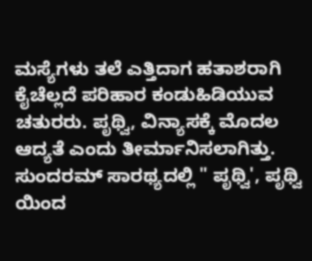ಮಸ್ಯೆಗಳು ತಲೆ ಎತ್ತಿದಾಗ ಹತಾಶರಾಗಿ ಕೈಚೆಲ್ಲದೆ ಪರಿಹಾರ ಕಂಡುಹಿಡಿಯುವ ಚತುರರು. ಪೃಥ್ವಿ, ವಿನ್ಯಾಸಕ್ಕೆ ಮೊದಲ ಆದ್ಯತೆ ಎಂದು ತೀರ್ಮಾನಿಸಲಾಗಿತ್ತು. ಸುಂದರಮ್ ಸಾರಥ್ಯದಲ್ಲಿ " ಪೃಥ್ವಿ', ಪೃಥ್ವಿ ಯಿಂದ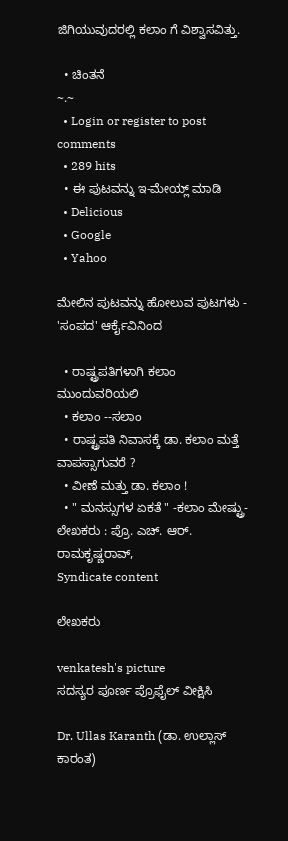ಜಿಗಿಯುವುದರಲ್ಲಿ ಕಲಾಂ ಗೆ ವಿಶ್ವಾಸವಿತ್ತು.

  • ಚಿಂತನೆ
~.~
  • Login or register to post comments
  • 289 hits
  • ಈ ಪುಟವನ್ನು ಇ-ಮೇಯ್ಲ್ ಮಾಡಿ
  • Delicious
  • Google
  • Yahoo

ಮೇಲಿನ ಪುಟವನ್ನು ಹೋಲುವ ಪುಟಗಳು - 'ಸಂಪದ' ಆರ್ಕೈವಿನಿಂದ

  • ರಾಷ್ಟ್ರಪತಿಗಳಾಗಿ ಕಲಾಂ ಮುಂದುವರಿಯಲಿ
  • ಕಲಾಂ --ಸಲಾಂ
  • ರಾಷ್ಟ್ರಪತಿ ನಿವಾಸಕ್ಕೆ ಡಾ. ಕಲಾಂ ಮತ್ತೆ ವಾಪಸ್ಸಾಗುವರೆ ?
  • ವೀಣೆ ಮತ್ತು ಡಾ. ಕಲಾಂ !
  • " ಮನಸ್ಸುಗಳ ಏಕತೆ " -ಕಲಾಂ ಮೇಷ್ಟ್ರು-ಲೇಖಕರು : ಪ್ರೊ. ಎಚ್. ಆರ್. ರಾಮಕೃಷ್ಣರಾವ್,
Syndicate content

ಲೇಖಕರು

venkatesh's picture
ಸದಸ್ಯರ ಪೂರ್ಣ ಪ್ರೊಫೈಲ್ ವೀಕ್ಷಿಸಿ

Dr. Ullas Karanth (ಡಾ. ಉಲ್ಲಾಸ್ ಕಾರಂತ)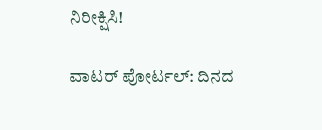ನಿರೀಕ್ಷಿಸಿ!

ವಾಟರ್ ಪೋರ್ಟಲ್: ದಿನದ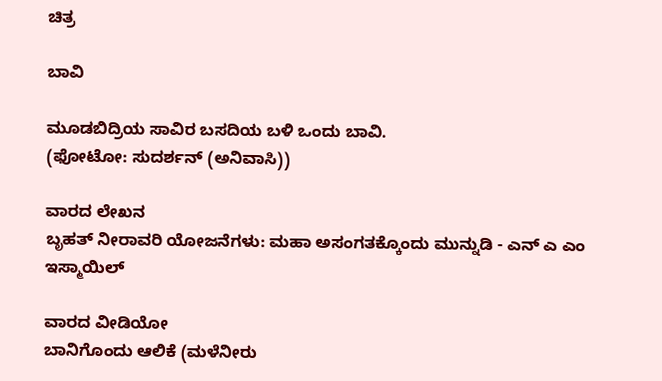ಚಿತ್ರ

ಬಾವಿ

ಮೂಡಬಿದ್ರಿಯ ಸಾವಿರ ಬಸದಿಯ ಬಳಿ ಒಂದು ಬಾವಿ.
(ಫೋಟೋ: ಸುದರ್ಶನ್ (ಅನಿವಾಸಿ))

ವಾರದ ಲೇಖನ
ಬೃಹತ್ ನೀರಾವರಿ ಯೋಜನೆಗಳು: ಮಹಾ ಅಸಂಗತಕ್ಕೊಂದು ಮುನ್ನುಡಿ - ಎನ್ ಎ ಎಂ ಇಸ್ಮಾಯಿಲ್

ವಾರದ ವೀಡಿಯೋ
ಬಾನಿಗೊಂದು ಆಲಿಕೆ (ಮಳೆನೀರು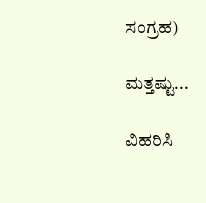ಸಂಗ್ರಹ)

ಮತ್ತಷ್ಟು...

ವಿಹರಿಸಿ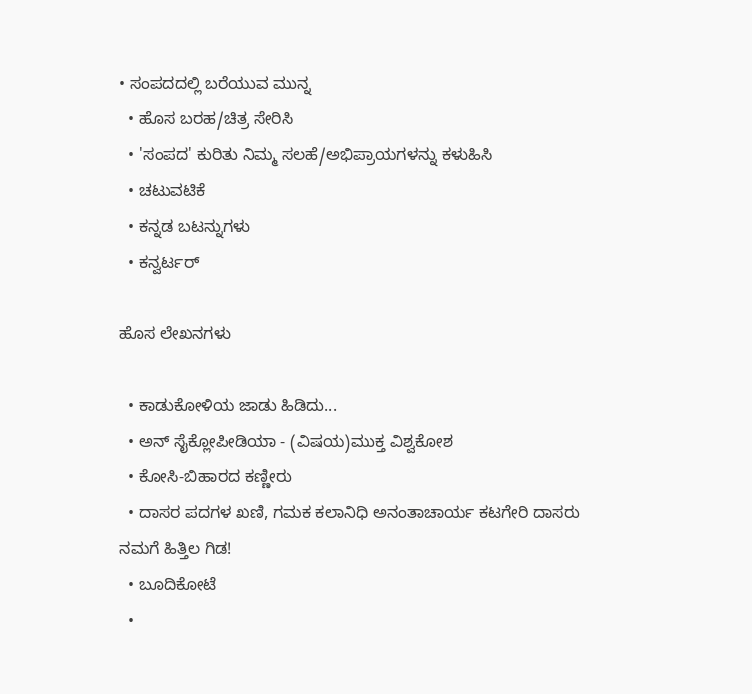• ಸಂಪದದಲ್ಲಿ ಬರೆಯುವ ಮುನ್ನ
  • ಹೊಸ ಬರಹ/ಚಿತ್ರ ಸೇರಿಸಿ
  • 'ಸಂಪದ' ಕುರಿತು ನಿಮ್ಮ ಸಲಹೆ/ಅಭಿಪ್ರಾಯಗಳನ್ನು ಕಳುಹಿಸಿ
  • ಚಟುವಟಿಕೆ
  • ಕನ್ನಡ ಬಟನ್ನುಗಳು
  • ಕನ್ವರ್ಟರ್

ಹೊಸ ಲೇಖನಗಳು

  • ಕಾಡುಕೋಳಿಯ ಜಾಡು ಹಿಡಿದು...
  • ಅನ್ ಸೈಕ್ಲೋಪೀಡಿಯಾ - (ವಿಷಯ)ಮುಕ್ತ ವಿಶ್ವಕೋಶ
  • ಕೋಸಿ-ಬಿಹಾರದ ಕಣ್ಣೀರು
  • ದಾಸರ ಪದಗಳ ಖಣಿ, ಗಮಕ ಕಲಾನಿಧಿ ಅನಂತಾಚಾರ್ಯ ಕಟಗೇರಿ ದಾಸರು ನಮಗೆ ಹಿತ್ತಿಲ ಗಿಡ!
  • ಬೂದಿಕೋಟೆ
  •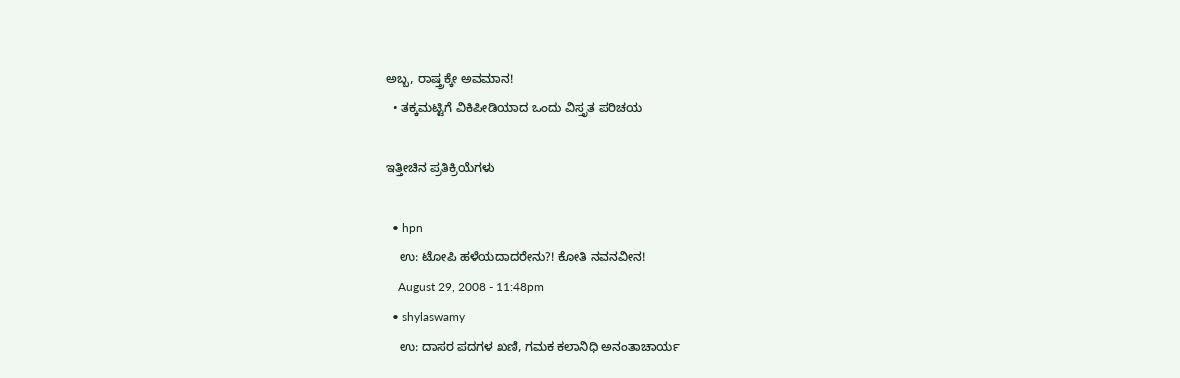ಅಬ್ಬ, ರಾಷ್ತ್ರಕ್ಕೇ ಅವಮಾನ!
  • ತಕ್ಕಮಟ್ಟಿಗೆ ವಿಕಿಪೀಡಿಯಾದ ಒಂದು ವಿಸ್ತೃತ ಪರಿಚಯ

ಇತ್ತೀಚಿನ ಪ್ರತಿಕ್ರಿಯೆಗಳು

  • hpn
    ಉ: ಟೋಪಿ ಹಳೆಯದಾದರೇನು?! ಕೋತಿ ನವನವೀನ!
    August 29, 2008 - 11:48pm
  • shylaswamy
    ಉ: ದಾಸರ ಪದಗಳ ಖಣಿ, ಗಮಕ ಕಲಾನಿಧಿ ಅನಂತಾಚಾರ್ಯ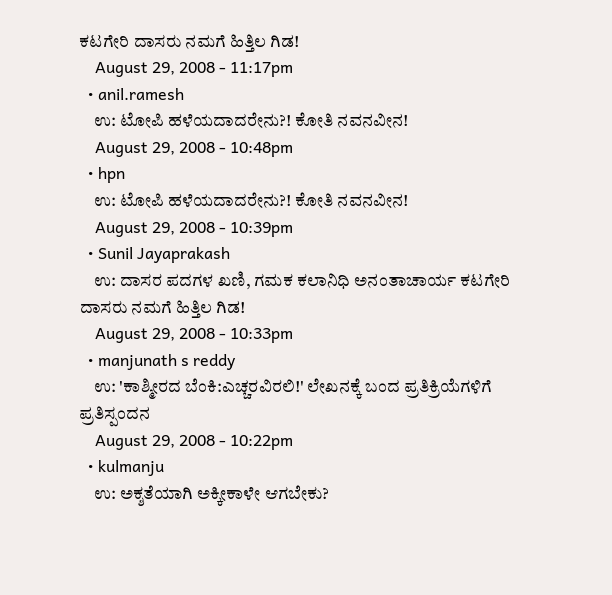ಕಟಗೇರಿ ದಾಸರು ನಮಗೆ ಹಿತ್ತಿಲ ಗಿಡ!
    August 29, 2008 - 11:17pm
  • anil.ramesh
    ಉ: ಟೋಪಿ ಹಳೆಯದಾದರೇನು?! ಕೋತಿ ನವನವೀನ!
    August 29, 2008 - 10:48pm
  • hpn
    ಉ: ಟೋಪಿ ಹಳೆಯದಾದರೇನು?! ಕೋತಿ ನವನವೀನ!
    August 29, 2008 - 10:39pm
  • Sunil Jayaprakash
    ಉ: ದಾಸರ ಪದಗಳ ಖಣಿ, ಗಮಕ ಕಲಾನಿಧಿ ಅನಂತಾಚಾರ್ಯ ಕಟಗೇರಿ ದಾಸರು ನಮಗೆ ಹಿತ್ತಿಲ ಗಿಡ!
    August 29, 2008 - 10:33pm
  • manjunath s reddy
    ಉ: 'ಕಾಶ್ಮೀರದ ಬೆಂಕಿ:ಎಚ್ಚರವಿರಲಿ!' ಲೇಖನಕ್ಕೆ ಬಂದ ಪ್ರತಿಕ್ರಿಯೆಗಳಿಗೆ ಪ್ರತಿಸ್ಪಂದನ
    August 29, 2008 - 10:22pm
  • kulmanju
    ಉ: ಅಕ್ಶತೆಯಾಗಿ ಅಕ್ಕೀಕಾಳೇ ಆಗಬೇಕು?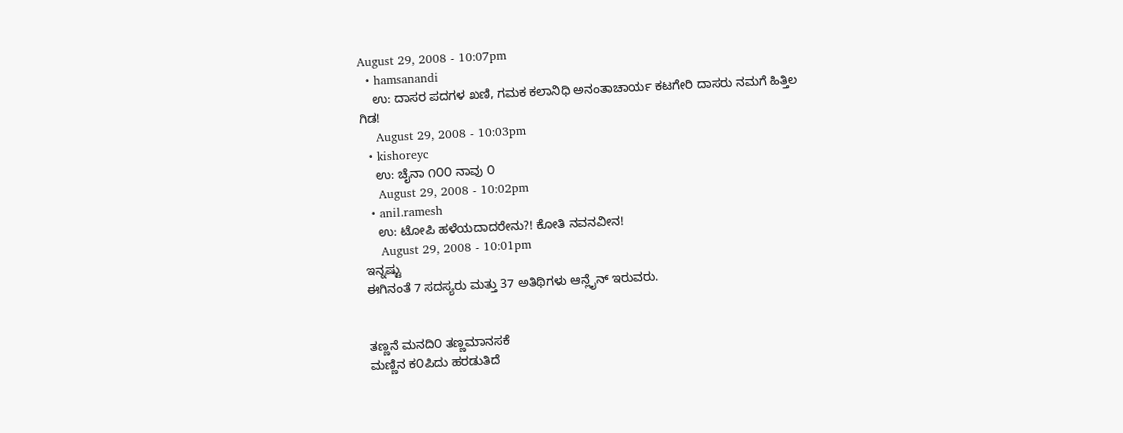August 29, 2008 - 10:07pm
  • hamsanandi
    ಉ: ದಾಸರ ಪದಗಳ ಖಣಿ, ಗಮಕ ಕಲಾನಿಧಿ ಅನಂತಾಚಾರ್ಯ ಕಟಗೇರಿ ದಾಸರು ನಮಗೆ ಹಿತ್ತಿಲ ಗಿಡ!
    August 29, 2008 - 10:03pm
  • kishoreyc
    ಉ: ಚೈನಾ ೧೦೦ ನಾವು ೦
    August 29, 2008 - 10:02pm
  • anil.ramesh
    ಉ: ಟೋಪಿ ಹಳೆಯದಾದರೇನು?! ಕೋತಿ ನವನವೀನ!
    August 29, 2008 - 10:01pm
ಇನ್ನಷ್ಟು
ಈಗಿನಂತೆ 7 ಸದಸ್ಯರು ಮತ್ತು 37 ಅತಿಥಿಗಳು ಆನ್ಲೈನ್ ಇರುವರು.


ತಣ್ಣನೆ ಮನದಿ೦ ತಣ್ಣಮಾನಸಕೆ
ಮಣ್ಣಿನ ಕ೦ಪಿದು ಹರಡುತಿದೆ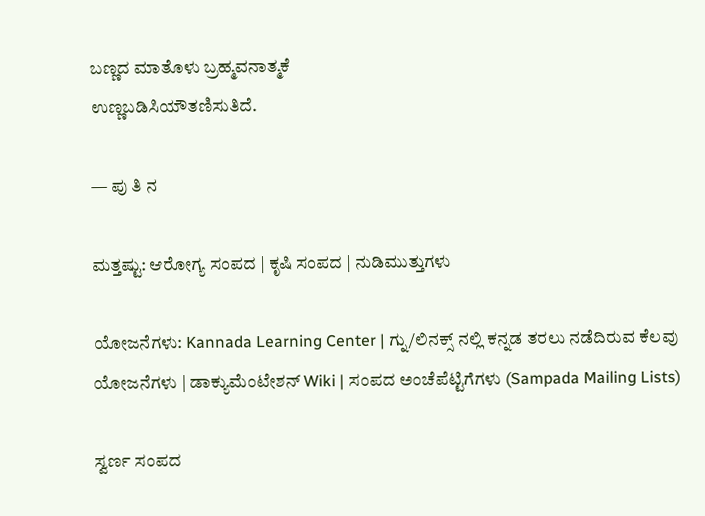ಬಣ್ಣದ ಮಾತೊಳು ಬ್ರಹ್ಮವನಾತ್ಮಕೆ
ಉಣ್ಣಬಡಿಸಿಯೌತಣಿಸುತಿದೆ.

— ಪು ತಿ ನ

ಮತ್ತಷ್ಟು: ಆರೋಗ್ಯ ಸಂಪದ | ಕೃಷಿ ಸಂಪದ | ನುಡಿಮುತ್ತುಗಳು

ಯೋಜನೆಗಳು: Kannada Learning Center | ಗ್ನು/ಲಿನಕ್ಸ್ ನಲ್ಲಿ ಕನ್ನಡ ತರಲು ನಡೆದಿರುವ ಕೆಲವು ಯೋಜನೆಗಳು | ಡಾಕ್ಯುಮೆಂಟೇಶನ್ Wiki | ಸಂಪದ ಅಂಚೆಪೆಟ್ಟಿಗೆಗಳು (Sampada Mailing Lists)

ಸ್ವರ್ಣ ಸಂಪದ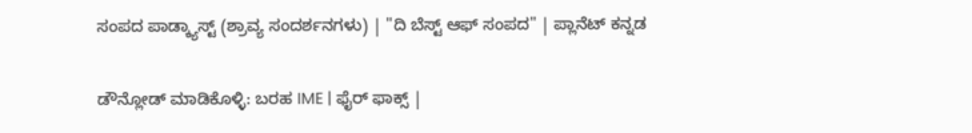ಸಂಪದ ಪಾಡ್ಕ್ಯಾಸ್ಟ್ (ಶ್ರಾವ್ಯ ಸಂದರ್ಶನಗಳು) | "ದಿ ಬೆಸ್ಟ್ ಆಫ್ ಸಂಪದ" | ಪ್ಲಾನೆಟ್ ಕನ್ನಡ

ಡೌನ್ಲೋಡ್ ಮಾಡಿಕೊಳ್ಳಿ: ಬರಹ IME | ಫೈರ್ ಫಾಕ್ಸ್ |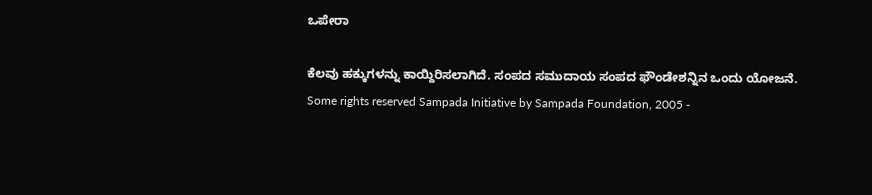ಒಪೇರಾ

ಕೆಲವು ಹಕ್ಕುಗಳನ್ನು ಕಾಯ್ದಿರಿಸಲಾಗಿದೆ. ಸಂಪದ ಸಮುದಾಯ ಸಂಪದ ಫೌಂಡೇಶನ್ನಿನ ಒಂದು ಯೋಜನೆ.
Some rights reserved Sampada Initiative by Sampada Foundation, 2005 -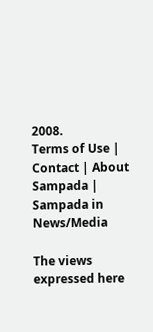2008.
Terms of Use | Contact | About Sampada | Sampada in News/Media

The views expressed here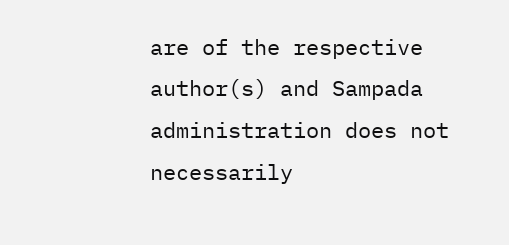are of the respective author(s) and Sampada administration does not necessarily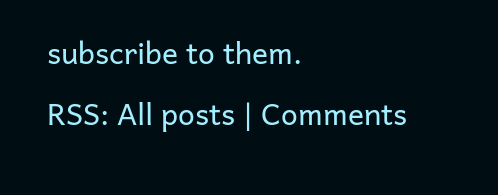subscribe to them.
RSS: All posts | Comments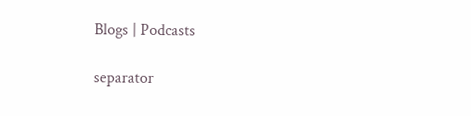Blogs | Podcasts

separator